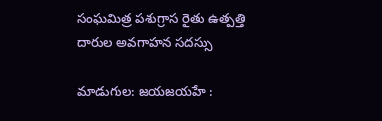సంఘమిత్ర పశుగ్రాస రైతు ఉత్పత్తి దారుల అవగాహన సదస్సు

మాడుగుల: జయజయహే :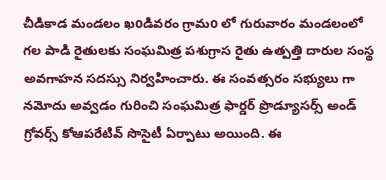చీడికాడ మండలం ఖoడివరం గ్రామo లో గురువారం మండలంలో గల పాడి రైతులకు సంఘమిత్ర పశుగ్రాస రైతు ఉత్పత్తి దారుల సంస్థ అవగాహన సదస్సు నిర్వహించారు. ఈ సంవత్సరం సభ్యులు గా నమోదు అవ్వడం గురించి సంఘమిత్ర ఫార్డర్ ప్రొడ్యూసర్స్ అండ్ గ్రోవర్స్ కోఆపరేటివ్ సొసైటీ ఏర్పాటు అయింది. ఈ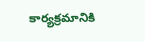కార్యక్రమానికి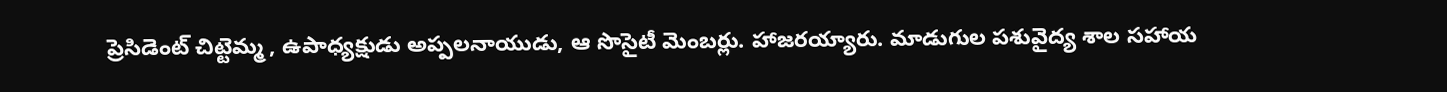ప్రెసిడెంట్ చిట్టెమ్మ , ఉపాధ్యక్షుడు అప్పలనాయుడు, ఆ సొసైటీ మెంబర్లు. హాజరయ్యారు. మాడుగుల పశువైద్య శాల సహాయ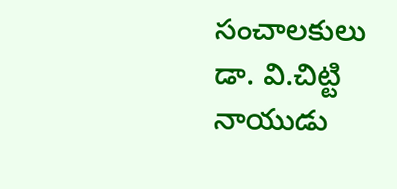సంచాలకులు డా. వి.చిట్టి నాయుడు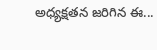అధ్యక్షతన జరిగిన ఈ...